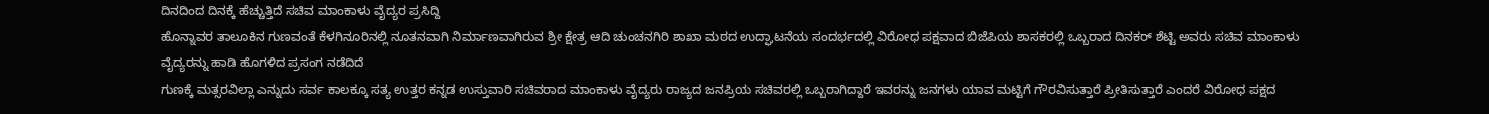ದಿನದಿಂದ ದಿನಕ್ಕೆ ಹೆಚ್ಚುತ್ತಿದೆ ಸಚಿವ ಮಾಂಕಾಳು ವೈದ್ಯರ ಪ್ರಸಿದ್ದಿ
ಹೊನ್ನಾವರ ತಾಲೂಕಿನ ಗುಣವಂತೆ ಕೆಳಗಿನೂರಿನಲ್ಲಿ ನೂತನವಾಗಿ ನಿರ್ಮಾಣವಾಗಿರುವ ಶ್ರೀ ಕ್ಷೇತ್ರ ಆದಿ ಚುಂಚನಗಿರಿ ಶಾಖಾ ಮಠದ ಉದ್ಘಾಟನೆಯ ಸಂದರ್ಭದಲ್ಲಿ ವಿರೋಧ ಪಕ್ಷವಾದ ಬಿಜೆಪಿಯ ಶಾಸಕರಲ್ಲಿ ಒಬ್ಬರಾದ ದಿನಕರ್ ಶೆಟ್ಟಿ ಅವರು ಸಚಿವ ಮಾಂಕಾಳು ವೈದ್ಯರನ್ನು ಹಾಡಿ ಹೊಗಳಿದ ಪ್ರಸಂಗ ನಡೆದಿದೆ
ಗುಣಕ್ಕೆ ಮತ್ಸರವಿಲ್ಲಾ ಎನ್ನುದು ಸರ್ವ ಕಾಲಕ್ಕೂ ಸತ್ಯ ಉತ್ತರ ಕನ್ನಡ ಉಸ್ತುವಾರಿ ಸಚಿವರಾದ ಮಾಂಕಾಳು ವೈದ್ಯರು ರಾಜ್ಯದ ಜನಪ್ರಿಯ ಸಚಿವರಲ್ಲಿ ಒಬ್ಬರಾಗಿದ್ದಾರೆ ಇವರನ್ನು ಜನಗಳು ಯಾವ ಮಟ್ಟಿಗೆ ಗೌರವಿಸುತ್ತಾರೆ ಪ್ರೀತಿಸುತ್ತಾರೆ ಎಂದರೆ ವಿರೋಧ ಪಕ್ಷದ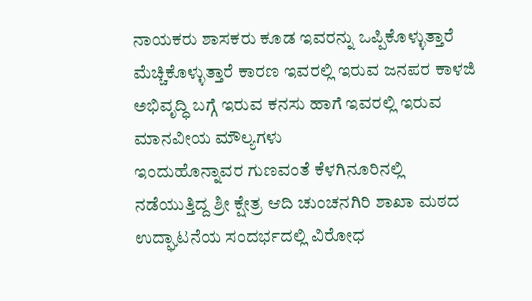ನಾಯಕರು ಶಾಸಕರು ಕೂಡ ಇವರನ್ನು ಒಪ್ಪಿಕೊಳ್ಳುತ್ತಾರೆ ಮೆಚ್ಚಿಕೊಳ್ಳುತ್ತಾರೆ ಕಾರಣ ಇವರಲ್ಲಿ ಇರುವ ಜನಪರ ಕಾಳಜಿ ಅಭಿವೃದ್ಧಿ ಬಗ್ಗೆ ಇರುವ ಕನಸು ಹಾಗೆ ಇವರಲ್ಲಿ ಇರುವ ಮಾನವೀಯ ಮೌಲ್ಯಗಳು
ಇಂದುಹೊನ್ನಾವರ ಗುಣವಂತೆ ಕೆಳಗಿನೂರಿನಲ್ಲಿ ನಡೆಯುತ್ತಿದ್ದ ಶ್ರೀ ಕ್ಷೇತ್ರ ಆದಿ ಚುಂಚನಗಿರಿ ಶಾಖಾ ಮಠದ ಉದ್ಘಾಟನೆಯ ಸಂದರ್ಭದಲ್ಲಿ ವಿರೋಧ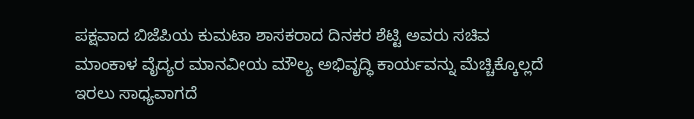ಪಕ್ಷವಾದ ಬಿಜೆಪಿಯ ಕುಮಟಾ ಶಾಸಕರಾದ ದಿನಕರ ಶೆಟ್ಟಿ ಅವರು ಸಚಿವ ಮಾಂಕಾಳ ವೈದ್ಯರ ಮಾನವೀಯ ಮೌಲ್ಯ ಅಭಿವೃದ್ಧಿ ಕಾರ್ಯವನ್ನು ಮೆಚ್ಚಿಕ್ಕೊಲ್ಲದೆ ಇರಲು ಸಾಧ್ಯವಾಗದೆ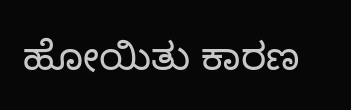ಹೋಯಿತು ಕಾರಣ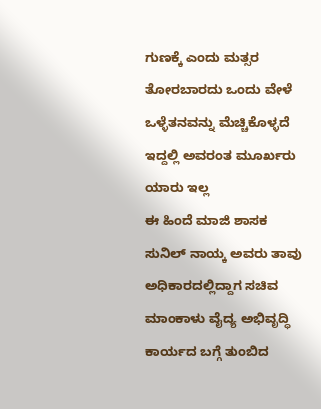ಗುಣಕ್ಕೆ ಎಂದು ಮತ್ಸರ ತೋರಬಾರದು ಒಂದು ವೇಳೆ ಒಳ್ಳೆತನವನ್ನು ಮೆಚ್ಚಿಕೊಳ್ಳದೆ ಇದ್ದಲ್ಲಿ ಅವರಂತ ಮೂರ್ಖರು ಯಾರು ಇಲ್ಲ
ಈ ಹಿಂದೆ ಮಾಜಿ ಶಾಸಕ ಸುನಿಲ್ ನಾಯ್ಕ ಅವರು ತಾವು ಅಧಿಕಾರದಲ್ಲಿದ್ದಾಗ ಸಚಿವ ಮಾಂಕಾಳು ವೈದ್ಯ ಅಭಿವೃದ್ಧಿ ಕಾರ್ಯದ ಬಗ್ಗೆ ತುಂಬಿದ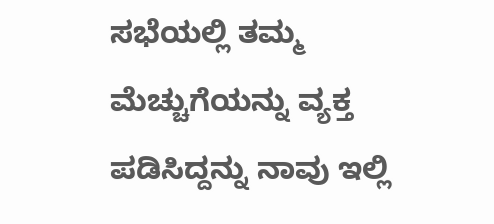ಸಭೆಯಲ್ಲಿ ತಮ್ಮ ಮೆಚ್ಚುಗೆಯನ್ನು ವ್ಯಕ್ತ ಪಡಿಸಿದ್ದನ್ನು ನಾವು ಇಲ್ಲಿ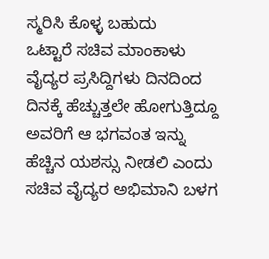ಸ್ಮರಿಸಿ ಕೊಳ್ಳ ಬಹುದು
ಒಟ್ಟಾರೆ ಸಚಿವ ಮಾಂಕಾಳು ವೈದ್ಯರ ಪ್ರಸಿದ್ದಿಗಳು ದಿನದಿಂದ ದಿನಕ್ಕೆ ಹೆಚ್ಚುತ್ತಲೇ ಹೋಗುತ್ತಿದ್ದೂ ಅವರಿಗೆ ಆ ಭಗವಂತ ಇನ್ನು ಹೆಚ್ಚಿನ ಯಶಸ್ಸು ನೀಡಲಿ ಎಂದು ಸಚಿವ ವೈದ್ಯರ ಅಭಿಮಾನಿ ಬಳಗ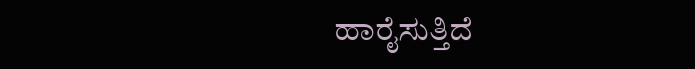ಹಾರೈಸುತ್ತಿದೆ